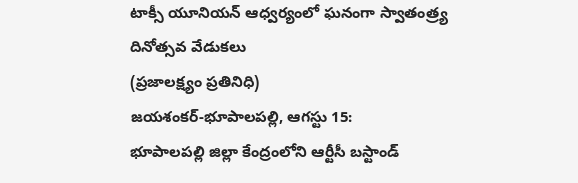టాక్సీ యూనియన్ ఆధ్వర్యంలో ఘనంగా స్వాతంత్ర్య దినోత్సవ వేడుకలు
(ప్రజాలక్ష్యం ప్రతినిధి)
జయశంకర్-భూపాలపల్లి, ఆగస్టు 15:
భూపాలపల్లి జిల్లా కేంద్రంలోని ఆర్టీసీ బస్టాండ్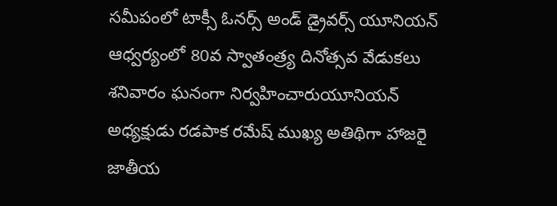సమీపంలో టాక్సీ ఓనర్స్ అండ్ డ్రైవర్స్ యూనియన్ ఆధ్వర్యంలో 80వ స్వాతంత్ర్య దినోత్సవ వేడుకలు శనివారం ఘనంగా నిర్వహించారుయూనియన్ అధ్యక్షుడు రడపాక రమేష్ ముఖ్య అతిథిగా హాజరై జాతీయ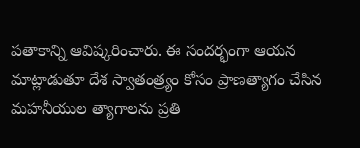పతాకాన్ని ఆవిష్కరించారు. ఈ సందర్భంగా ఆయన మాట్లాడుతూ దేశ స్వాతంత్ర్యం కోసం ప్రాణత్యాగం చేసిన మహనీయుల త్యాగాలను ప్రతి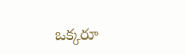ఒక్కరూ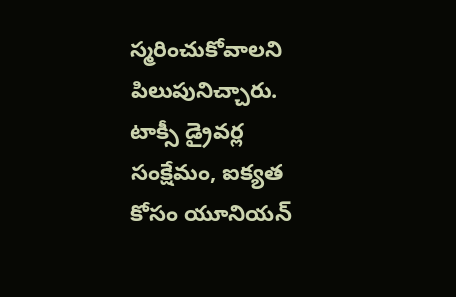స్మరించుకోవాలని పిలుపునిచ్చారు. టాక్సీ డ్రైవర్ల సంక్షేమం, ఐక్యత కోసం యూనియన్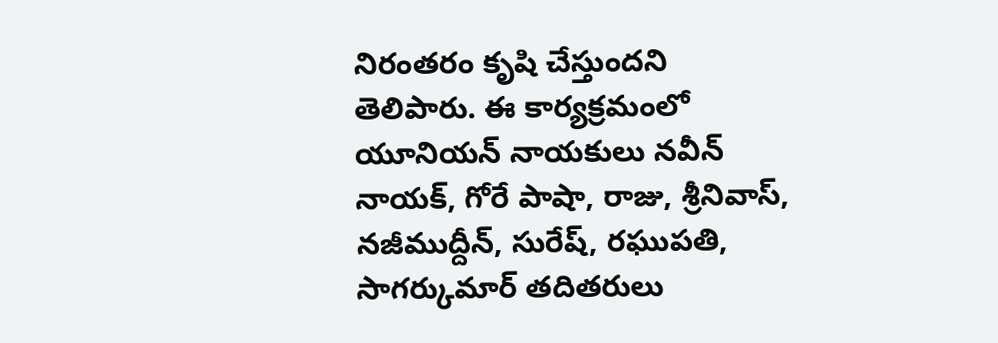నిరంతరం కృషి చేస్తుందని తెలిపారు. ఈ కార్యక్రమంలో యూనియన్ నాయకులు నవీన్ నాయక్, గోరే పాషా, రాజు, శ్రీనివాస్, నజీముద్దీన్, సురేష్, రఘుపతి, సాగర్కుమార్ తదితరులు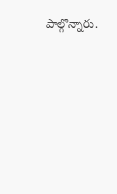పాల్గొన్నారు.